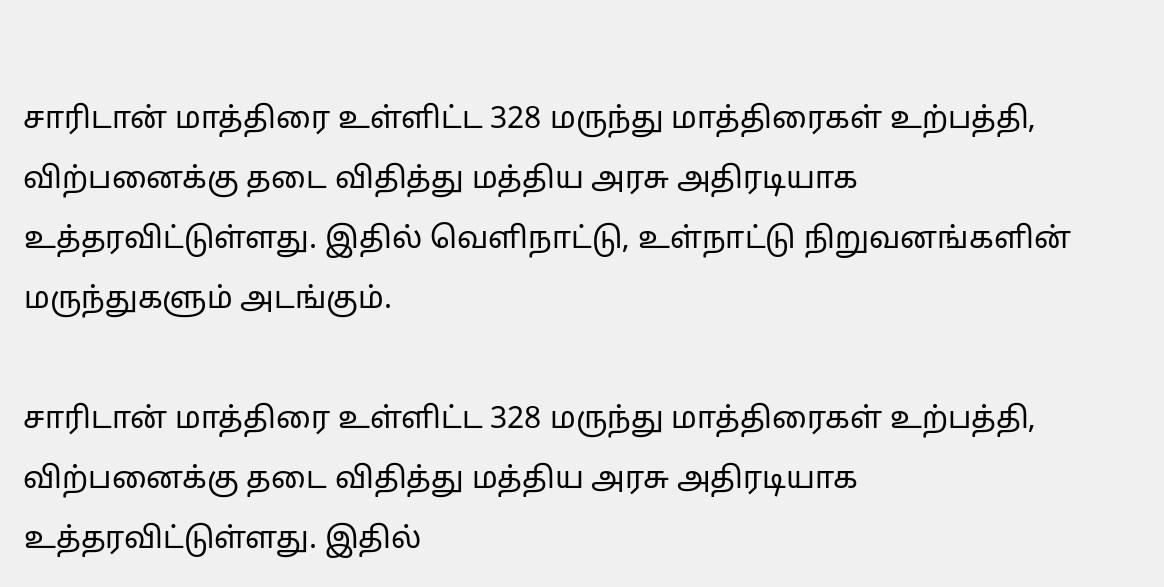சாரிடான் மாத்திரை உள்ளிட்ட 328 மருந்து மாத்திரைகள் உற்பத்தி, விற்பனைக்கு தடை விதித்து மத்திய அரசு அதிரடியாக உத்தரவிட்டுள்ளது. இதில் வெளிநாட்டு, உள்நாட்டு நிறுவனங்களின் மருந்துகளும் அடங்கும்.

சாரிடான் மாத்திரை உள்ளிட்ட 328 மருந்து மாத்திரைகள் உற்பத்தி, விற்பனைக்கு தடை விதித்து மத்திய அரசு அதிரடியாக உத்தரவிட்டுள்ளது. இதில்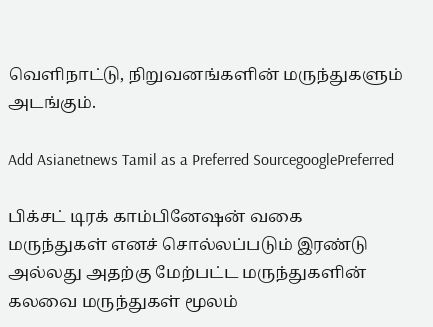வெளிநாட்டு, நிறுவனங்களின் மருந்துகளும் அடங்கும்.

Add Asianetnews Tamil as a Preferred SourcegooglePreferred

பிக்சட் டிரக் காம்பினேஷன் வகை மருந்துகள் எனச் சொல்லப்படும் இரண்டு அல்லது அதற்கு மேற்பட்ட மருந்துகளின் கலவை மருந்துகள் மூலம்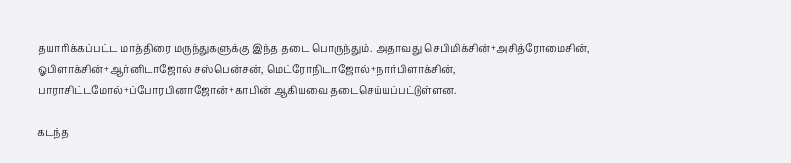தயாரிக்கப்பட்ட மாத்திரை மருந்துகளுக்கு இந்த தடை பொருந்தும். அதாவது செபிமிக்சின்+அசித்ரோமைசின், ஓபிளாக்சின்+ஆர்னிடாஜோல் சஸ்பென்சன், மெட்ரோநிடாஜோல்+நார்பிளாக்சின், பாராசிட்டமோல்+ப்போரபினாஜோன்+காபின் ஆகியவை தடைசெய்யப்பட்டுள்ளன.

கடந்த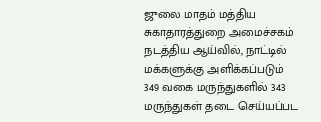ஜுலை மாதம் மத்திய சுகாதாரத்துறை அமைச்சகம் நடத்திய ஆய்வில், நாட்டில் மக்களுக்கு அளிக்கப்படும் 349 வகை மருந்துகளில் 343 மருந்துகள் தடை செய்யப்பட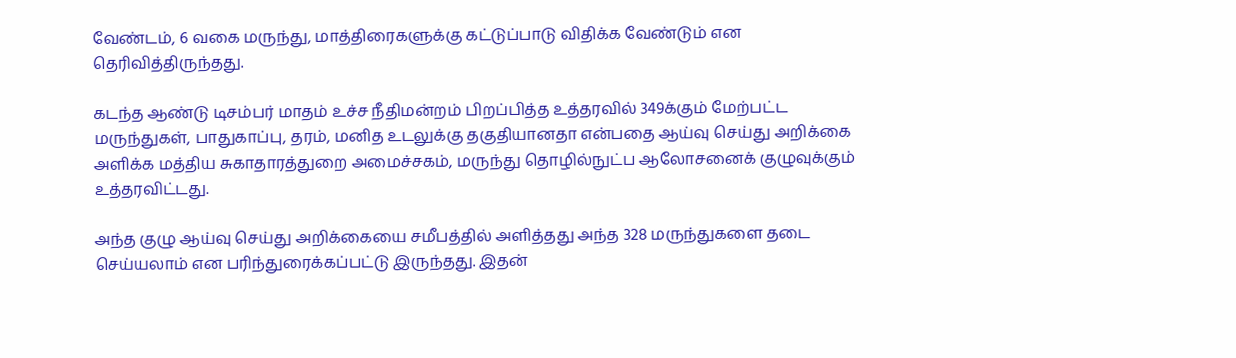வேண்டம், 6 வகை மருந்து, மாத்திரைகளுக்கு கட்டுப்பாடு விதிக்க வேண்டும் என தெரிவித்திருந்தது.

கடந்த ஆண்டு டிசம்பர் மாதம் உச்ச நீதிமன்றம் பிறப்பித்த உத்தரவில் 349க்கும் மேற்பட்ட மருந்துகள், பாதுகாப்பு, தரம், மனித உடலுக்கு தகுதியானதா என்பதை ஆய்வு செய்து அறிக்கை அளிக்க மத்திய சுகாதாரத்துறை அமைச்சகம், மருந்து தொழில்நுட்ப ஆலோசனைக் குழுவுக்கும் உத்தரவிட்டது.

அந்த குழு ஆய்வு செய்து அறிக்கையை சமீபத்தில் அளித்தது அந்த 328 மருந்துகளை தடை செய்யலாம் என பரிந்துரைக்கப்பட்டு இருந்தது. இதன்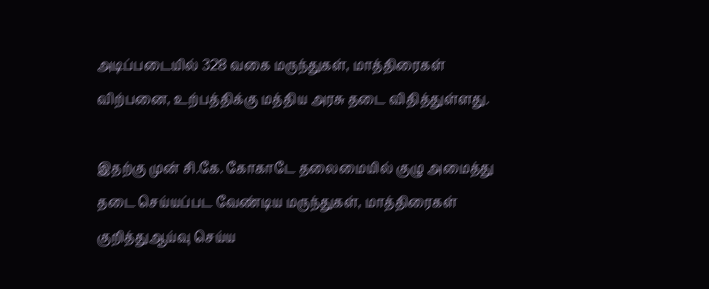அடிப்படையில் 328 வகை மருந்துகள், மாத்திரைகள் விற்பனை, உற்பத்திக்கு மத்திய அரசு தடை விதித்துள்ளது.

இதற்கு முன் சி.கே. கோகாடே தலைமையில் குழு அமைத்து தடை செய்யப்பட வேண்டிய மருந்துகள், மாத்திரைகள் குறித்துஆய்வு செய்ய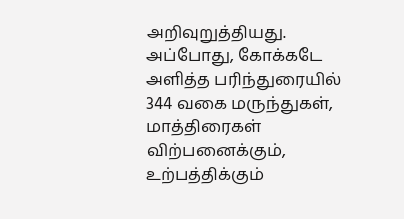அறிவுறுத்தியது. அப்போது, கோக்கடே அளித்த பரிந்துரையில் 344 வகை மருந்துகள், மாத்திரைகள் விற்பனைக்கும், உற்பத்திக்கும்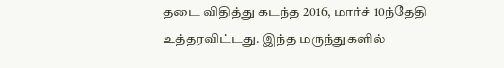தடை விதித்து கடந்த 2016, மார்ச் 10ந்தேதி உத்தரவிட்டது. இந்த மருந்துகளில்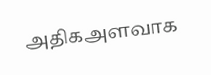அதிகஅளவாக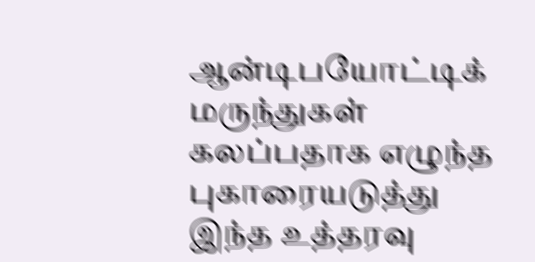ஆன்டிபயோட்டிக் மருந்துகள் கலப்பதாக எழுந்த புகாரையடுத்து இந்த உத்தரவு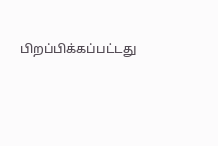பிறப்பிக்கப்பட்டது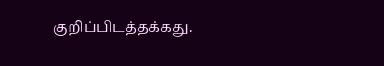குறிப்பிடத்தக்கது.